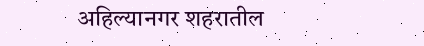अहिल्यानगर शहरातील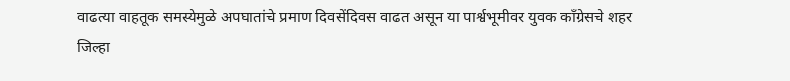वाढत्या वाहतूक समस्येमुळे अपघातांचे प्रमाण दिवसेंदिवस वाढत असून या पार्श्वभूमीवर युवक काँग्रेसचे शहर जिल्हा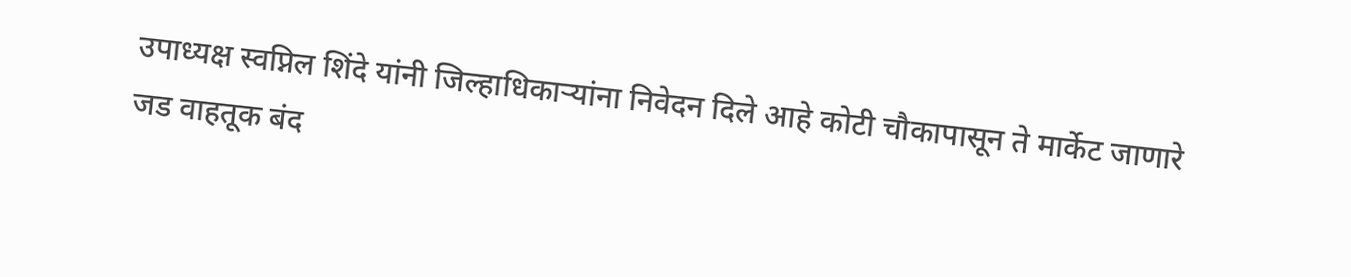उपाध्यक्ष स्वप्निल शिंदे यांनी जिल्हाधिकाऱ्यांना निवेदन दिले आहे कोटी चौकापासून ते मार्केट जाणारे जड वाहतूक बंद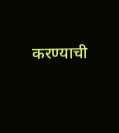करण्याची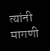त्यांनी मागणी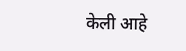केली आहे